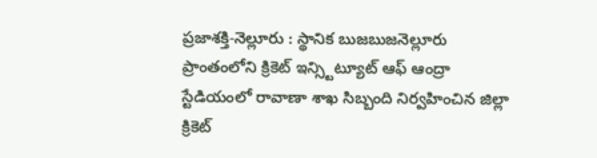ప్రజాశక్తి-నెల్లూరు : స్థానిక బుజబుజనెల్లూరు ప్రాంతంలోని క్రికెట్ ఇన్స్టిట్యూట్ ఆఫ్ ఆంద్రా స్టేడియంలో రావాణా శాఖ సిబ్బంది నిర్వహించిన జిల్లా క్రికెట్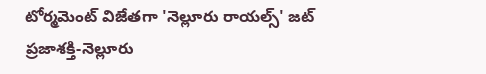టోర్మమెంట్ విజేతగా 'నెల్లూరు రాయల్స్' జట్
ప్రజాశక్తి-నెల్లూరు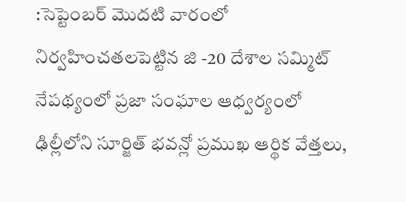:సెప్టెంబర్ మొదటి వారంలో నిర్వహించతలపెట్టిన జి -20 దేశాల సమ్మిట్ నేపథ్యంలో ప్రజా సంఘాల ఆధ్వర్యంలో ఢిల్లీలోని సూర్జిత్ భవన్లో ప్రముఖ ఆర్థిక వేత్తలు,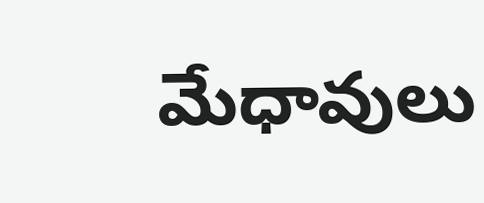మేధావులు